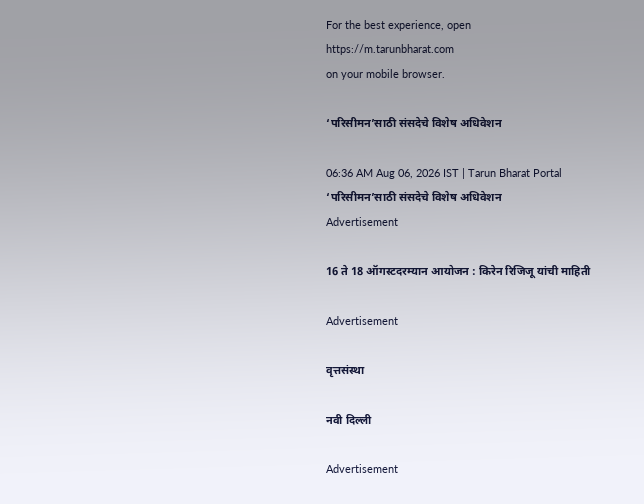For the best experience, open
https://m.tarunbharat.com
on your mobile browser.

‘परिसीमन’साठी संसदेचे विशेष अधिवेशन

06:36 AM Aug 06, 2026 IST | Tarun Bharat Portal
‘परिसीमन’साठी संसदेचे विशेष अधिवेशन
Advertisement

16 ते 18 ऑगस्टदरम्यान आयोजन : किरेन रिजिजू यांची माहिती

Advertisement

वृत्तसंस्था

नवी दिल्ली

Advertisement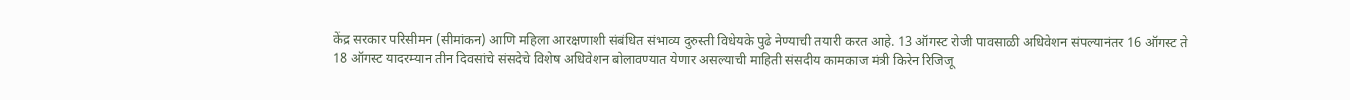केंद्र सरकार परिसीमन (सीमांकन) आणि महिला आरक्षणाशी संबंधित संभाव्य दुरुस्ती विधेयके पुढे नेण्याची तयारी करत आहे. 13 ऑगस्ट रोजी पावसाळी अधिवेशन संपल्यानंतर 16 ऑगस्ट ते 18 ऑगस्ट यादरम्यान तीन दिवसांचे संसदेचे विशेष अधिवेशन बोलावण्यात येणार असल्याची माहिती संसदीय कामकाज मंत्री किरेन रिजिजू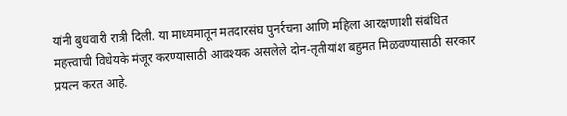यांनी बुधवारी रात्री दिली. या माध्यमातून मतदारसंघ पुनर्रचना आणि महिला आरक्षणाशी संबंधित महत्त्वाची विधेयके मंजूर करण्यासाठी आवश्यक असलेले दोन-तृतीयांश बहुमत मिळवण्यासाठी सरकार प्रयत्न करत आहे.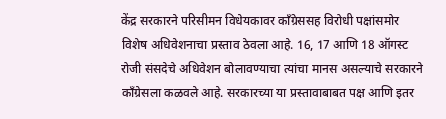केंद्र सरकारने परिसीमन विधेयकावर काँग्रेससह विरोधी पक्षांसमोर विशेष अधिवेशनाचा प्रस्ताव ठेवला आहे. 16, 17 आणि 18 ऑगस्ट रोजी संसदेचे अधिवेशन बोलावण्याचा त्यांचा मानस असल्याचे सरकारने काँग्रेसला कळवले आहे. सरकारच्या या प्रस्तावाबाबत पक्ष आणि इतर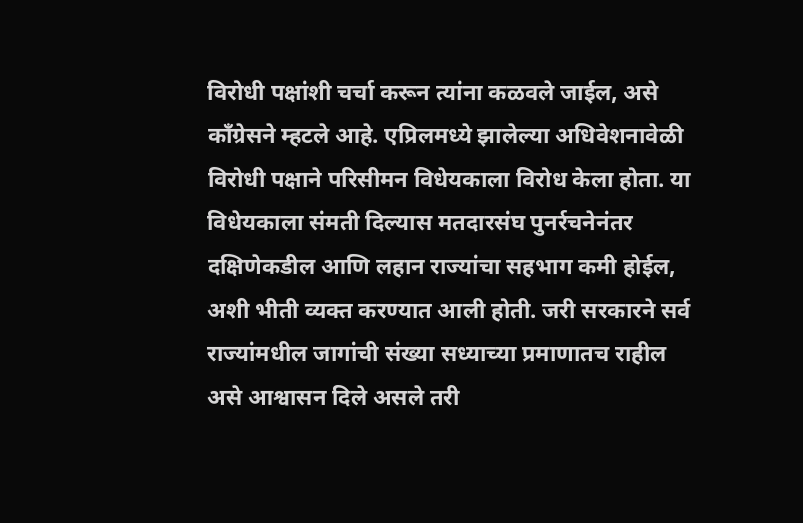विरोधी पक्षांशी चर्चा करून त्यांना कळवले जाईल, असे काँग्रेसने म्हटले आहे. एप्रिलमध्ये झालेल्या अधिवेशनावेळी विरोधी पक्षाने परिसीमन विधेयकाला विरोध केला होता. या विधेयकाला संमती दिल्यास मतदारसंघ पुनर्रचनेनंतर दक्षिणेकडील आणि लहान राज्यांचा सहभाग कमी होईल, अशी भीती व्यक्त करण्यात आली होती. जरी सरकारने सर्व राज्यांमधील जागांची संख्या सध्याच्या प्रमाणातच राहील असे आश्वासन दिले असले तरी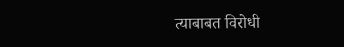त्याबाबत विरोधी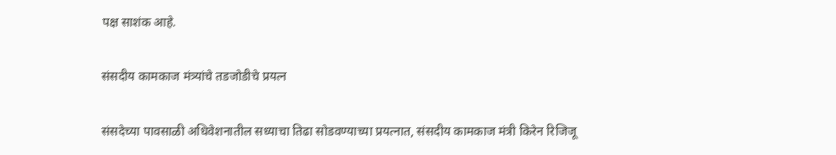पक्ष साशंक आहे.

संसदीय कामकाज मंत्र्यांचे तडजोडीचे प्रयत्न

संसदेच्या पावसाळी अधिवेशनातील सध्याचा तिढा सोडवण्याच्या प्रयत्नात, संसदीय कामकाज मंत्री किरेन रिजिजू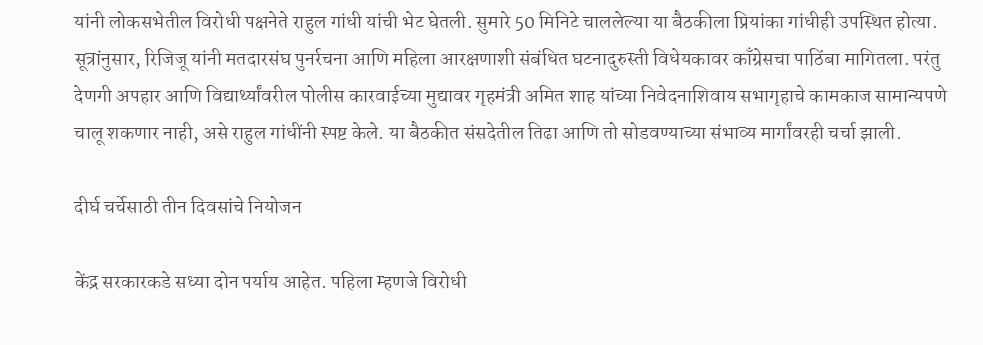यांनी लोकसभेतील विरोधी पक्षनेते राहुल गांधी यांची भेट घेतली. सुमारे 50 मिनिटे चाललेल्या या बैठकीला प्रियांका गांधीही उपस्थित होत्या. सूत्रांनुसार, रिजिजू यांनी मतदारसंघ पुनर्रचना आणि महिला आरक्षणाशी संबंधित घटनादुरुस्ती विधेयकावर काँग्रेसचा पाठिंबा मागितला. परंतु देणगी अपहार आणि विद्यार्थ्यांवरील पोलीस कारवाईच्या मुद्यावर गृहमंत्री अमित शाह यांच्या निवेदनाशिवाय सभागृहाचे कामकाज सामान्यपणे चालू शकणार नाही, असे राहुल गांधींनी स्पष्ट केले. या बैठकीत संसदेतील तिढा आणि तो सोडवण्याच्या संभाव्य मार्गांवरही चर्चा झाली.

दीर्घ चर्चेसाठी तीन दिवसांचे नियोजन

केंद्र सरकारकडे सध्या दोन पर्याय आहेत. पहिला म्हणजे विरोधी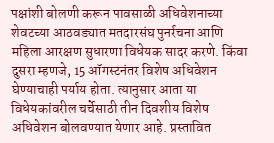पक्षांशी बोलणी करून पावसाळी अधिवेशनाच्या शेवटच्या आठवड्यात मतदारसंघ पुनर्रचना आणि महिला आरक्षण सुधारणा विधेयक सादर करणे. किंवा दुसरा म्हणजे, 15 ऑगस्टनंतर विशेष अधिवेशन घेण्याचाही पर्याय होता. त्यानुसार आता या विधेयकांवरील चर्चेसाठी तीन दिवशीय विशेष अधिवेशन बोलवण्यात येणार आहे. प्रस्तावित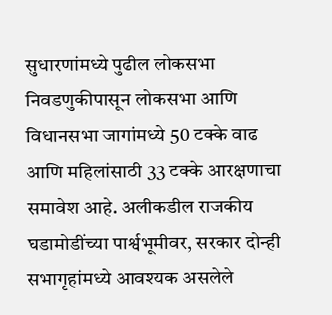सुधारणांमध्ये पुढील लोकसभा निवडणुकीपासून लोकसभा आणि विधानसभा जागांमध्ये 50 टक्के वाढ आणि महिलांसाठी 33 टक्के आरक्षणाचा समावेश आहे. अलीकडील राजकीय घडामोडींच्या पार्श्वभूमीवर, सरकार दोन्ही सभागृहांमध्ये आवश्यक असलेले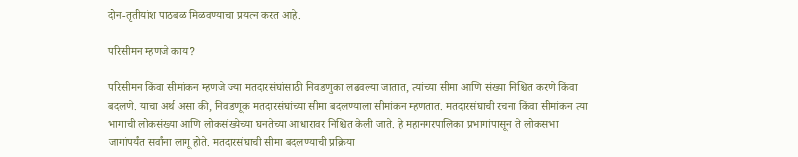दोन-तृतीयांश पाठबळ मिळवण्याचा प्रयत्न करत आहे.

परिसीमन म्हणजे काय?

परिसीमन किंवा सीमांकन म्हणजे ज्या मतदारसंघांसाठी निवडणुका लढवल्या जातात, त्यांच्या सीमा आणि संख्या निश्चित करणे किंवा बदलणे. याचा अर्थ असा की, निवडणूक मतदारसंघांच्या सीमा बदलण्याला सीमांकन म्हणतात. मतदारसंघाची रचना किंवा सीमांकन त्या भागाची लोकसंख्या आणि लोकसंख्येच्या घनतेच्या आधारावर निश्चित केली जाते. हे महानगरपालिका प्रभागांपासून ते लोकसभा जागांपर्यंत सर्वांना लागू होते. मतदारसंघाची सीमा बदलण्याची प्रक्रिया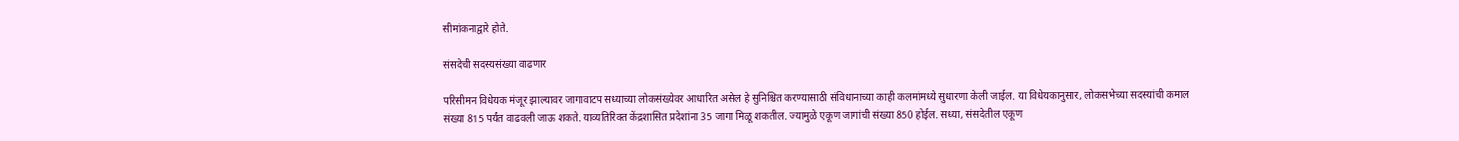सीमांकनाद्वारे होते.

संसदेची सदस्यसंख्या वाढणार

परिसीमन विधेयक मंजूर झाल्यावर जागावाटप सध्याच्या लोकसंख्येवर आधारित असेल हे सुनिश्चित करण्यासाठी संविधानाच्या काही कलमांमध्ये सुधारणा केली जाईल. या विधेयकानुसार, लोकसभेच्या सदस्यांची कमाल संख्या 815 पर्यंत वाढवली जाऊ शकते. याव्यतिरिक्त केंद्रशासित प्रदेशांना 35 जागा मिळू शकतील. ज्यामुळे एकूण जागांची संख्या 850 होईल. सध्या, संसदेतील एकूण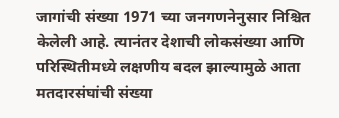जागांची संख्या 1971 च्या जनगणनेनुसार निश्चित केलेली आहे. त्यानंतर देशाची लोकसंख्या आणि परिस्थितीमध्ये लक्षणीय बदल झाल्यामुळे आता मतदारसंघांची संख्या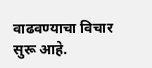वाढवण्याचा विचार सुरू आहे.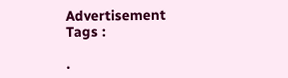Advertisement
Tags :

.